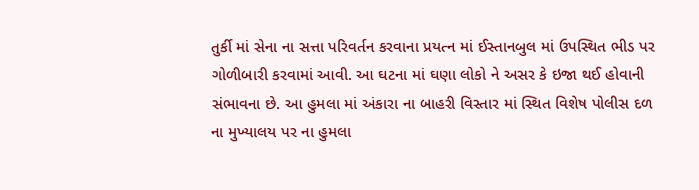તુર્કી માં સેના ના સત્તા પરિવર્તન કરવાના પ્રયત્ન માં ઈસ્તાનબુલ માં ઉપસ્થિત ભીડ પર ગોળીબારી કરવામાં આવી. આ ઘટના માં ઘણા લોકો ને અસર કે ઇજા થઈ હોવાની સંભાવના છે. આ હુમલા માં અંકારા ના બાહરી વિસ્તાર માં સ્થિત વિશેષ પોલીસ દળ ના મુખ્યાલય પર ના હુમલા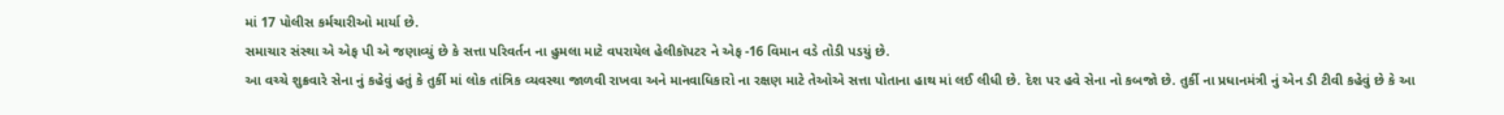માં 17 પોલીસ કર્મચારીઓ માર્યા છે.
સમાચાર સંસ્થા એ એફ પી એ જણાવ્યું છે કે સત્તા પરિવર્તન ના હુમલા માટે વપરાયેલ હેલીકૉપટર ને એફ -16 વિમાન વડે તોડી પડયું છે.
આ વચ્ચે શુક્રવારે સેના નું કહેવું હતું કે તુર્કી માં લોક તાંત્રિક વ્યવસ્થા જાળવી રાખવા અને માનવાધિકારો ના રક્ષણ માટે તેઓએ સત્તા પોતાના હાથ માં લઈ લીધી છે. દેશ પર હવે સેના નો કબજો છે. તુર્કી ના પ્રધાનમંત્રી નું એન ડી ટીવી કહેવું છે કે આ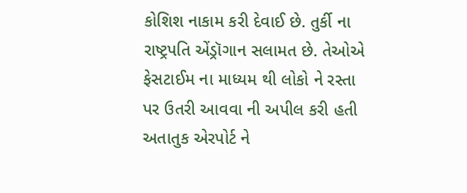કોશિશ નાકામ કરી દેવાઈ છે. તુર્કી ના રાષ્ટ્રપતિ એંડ્રૉગાન સલામત છે. તેઓએ ફેસટાઈમ ના માધ્યમ થી લોકો ને રસ્તા પર ઉતરી આવવા ની અપીલ કરી હતી
અતાતુક એરપોર્ટ ને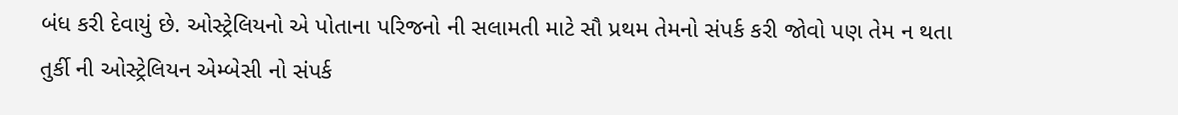બંધ કરી દેવાયું છે. ઓસ્ટ્રેલિયનો એ પોતાના પરિજનો ની સલામતી માટે સૌ પ્રથમ તેમનો સંપર્ક કરી જોવો પણ તેમ ન થતા તુર્કી ની ઓસ્ટ્રેલિયન એમ્બેસી નો સંપર્ક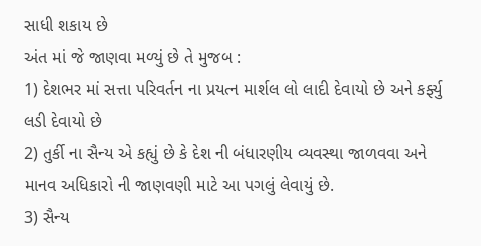સાધી શકાય છે
અંત માં જે જાણવા મળ્યું છે તે મુજબ :
1) દેશભર માં સત્તા પરિવર્તન ના પ્રયત્ન માર્શલ લો લાદી દેવાયો છે અને કર્ફ્યુ લડી દેવાયો છે
2) તુર્કી ના સૈન્ય એ કહ્યું છે કે દેશ ની બંધારણીય વ્યવસ્થા જાળવવા અને માનવ અધિકારો ની જાણવણી માટે આ પગલું લેવાયું છે.
3) સૈન્ય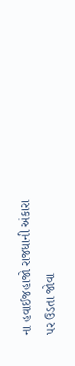ના હવાઈજહાજો રાજધાની અંકારા પર ઉડતા જોવા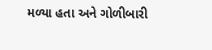મળ્યા હતા અને ગોળીબારી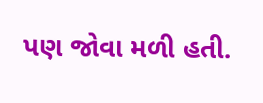પણ જોવા મળી હતી.